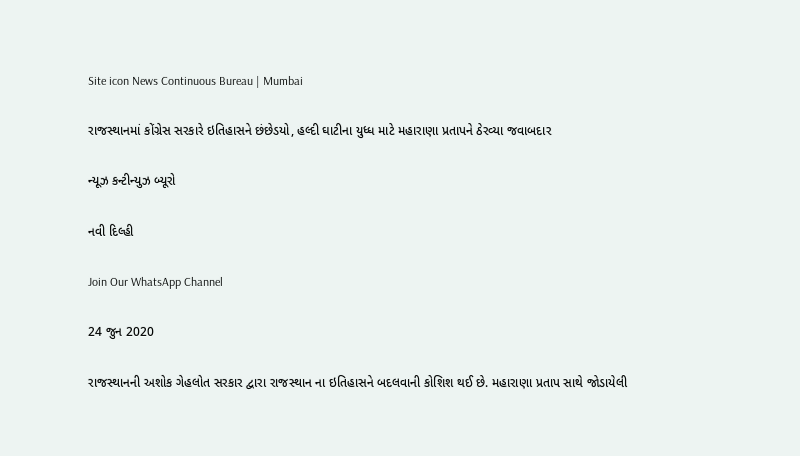Site icon News Continuous Bureau | Mumbai

રાજસ્થાનમાં કોંગ્રેસ સરકારે ઇતિહાસને છંછેડયો, હલ્દી ઘાટીના યુધ્ધ માટે મહારાણા પ્રતાપને ઠેરવ્યા જવાબદાર

ન્યૂઝ કન્ટીન્યુઝ બ્યૂરો

નવી દિલ્હી

Join Our WhatsApp Channel

24 જુન 2020

રાજસ્થાનની અશોક ગેહલોત સરકાર દ્વારા રાજસ્થાન ના ઇતિહાસને બદલવાની કોશિશ થઈ છે. મહારાણા પ્રતાપ સાથે જોડાયેલી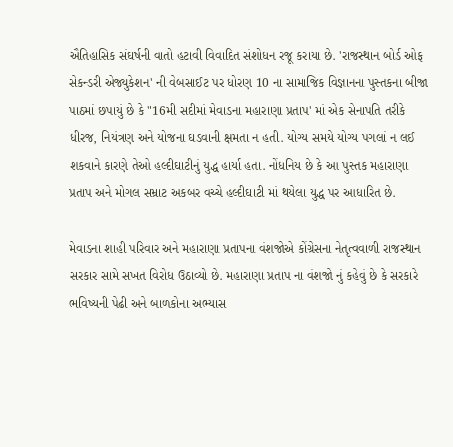ઐતિહાસિક સંઘર્ષની વાતો હટાવી વિવાદિત સંશોધન રજૂ કરાયા છે. 'રાજસ્થાન બોર્ડ ઓફ સેકન્ડરી એજ્યુકેશન' ની વેબસાઈટ પર ધોરણ 10 ના સામાજિક વિજ્ઞાનના પુસ્તકના બીજા પાઠમાં છપાયું છે કે "16મી સદીમાં મેવાડના મહારાણા પ્રતાપ' માં એક સેનાપતિ તરીકે ધીરજ, નિયંત્રણ અને યોજના ઘડવાની ક્ષમતા ન હતી. યોગ્ય સમયે યોગ્ય પગલાં ન લઈ શકવાને કારણે તેઓ હલ્દીઘાટીનું યુદ્ધ હાર્યા હતા. નોંધનિય છે કે આ પુસ્તક મહારાણા પ્રતાપ અને મોગલ સમ્રાટ અકબર વચ્ચે હલ્દીઘાટી માં થયેલા યુદ્ધ પર આધારિત છે.

મેવાડના શાહી પરિવાર અને મહારાણા પ્રતાપના વંશજોએ કોંગ્રેસના નેતૃત્વવાળી રાજસ્થાન સરકાર સામે સખત વિરોધ ઉઠાવ્યો છે. મહારાણા પ્રતાપ ના વંશજો નું કહેવું છે કે સરકારે ભવિષ્યની પેઢી અને બાળકોના અભ્યાસ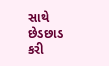સાથે છેડછાડ કરી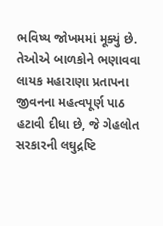ભવિષ્ય જોખમમાં મૂક્યું છે. તેઓએ બાળકોને ભણાવવા લાયક મહારાણા પ્રતાપના જીવનના મહત્વપૂર્ણ પાઠ હટાવી દીધા છે, જે ગેહલોત સરકારની લઘુદ્રષ્ટિ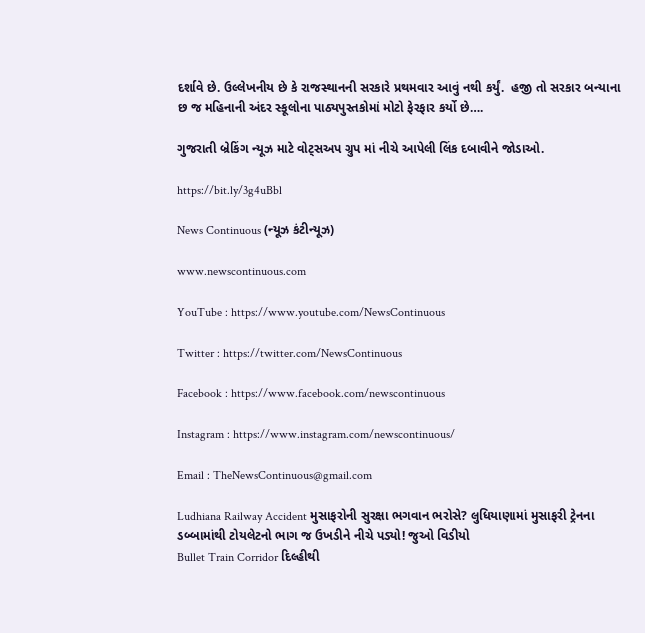દર્શાવે છે. ઉલ્લેખનીય છે કે રાજસ્થાનની સરકારે પ્રથમવાર આવું નથી કર્યું.  હજી તો સરકાર બન્યાના છ જ મહિનાની અંદર સ્કૂલોના પાઠ્યપુસ્તકોમાં મોટો ફેરફાર કર્યો છે….

ગુજરાતી બ્રેકિંગ ન્યૂઝ માટે વોટ્સઅપ ગ્રુપ માં નીચે આપેલી લિંક દબાવીને જોડાઓ.

https://bit.ly/3g4uBbl

News Continuous (ન્યૂઝ કંટીન્યૂઝ)

www.newscontinuous.com

YouTube : https://www.youtube.com/NewsContinuous

Twitter : https://twitter.com/NewsContinuous

Facebook : https://www.facebook.com/newscontinuous

Instagram : https://www.instagram.com/newscontinuous/

Email : TheNewsContinuous@gmail.com

Ludhiana Railway Accident મુસાફરોની સુરક્ષા ભગવાન ભરોસે? લુધિયાણામાં મુસાફરી ટ્રેનના ડબ્બામાંથી ટોયલેટનો ભાગ જ ઉખડીને નીચે પડ્યો! જુઓ વિડીયો
Bullet Train Corridor દિલ્હીથી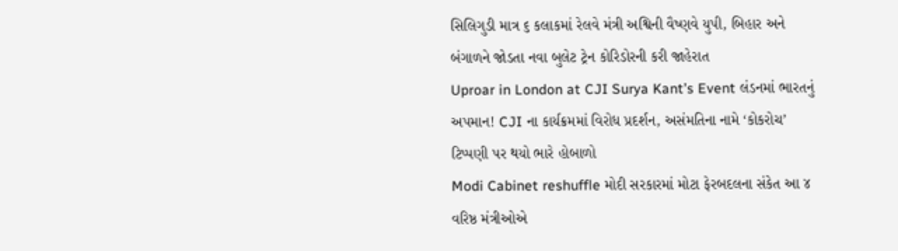સિલિગુડી માત્ર ૬ કલાકમાં રેલવે મંત્રી અશ્વિની વૈષ્ણવે યુપી, બિહાર અને બંગાળને જોડતા નવા બુલેટ ટ્રેન કોરિડોરની કરી જાહેરાત
Uproar in London at CJI Surya Kant’s Event લંડનમાં ભારતનું અપમાન! CJI ના કાર્યક્રમમાં વિરોધ પ્રદર્શન, અસંમતિના નામે ‘કોકરોચ’ ટિપ્પણી પર થયો ભારે હોબાળો
Modi Cabinet reshuffle મોદી સરકારમાં મોટા ફેરબદલના સંકેત આ ૪ વરિષ્ઠ મંત્રીઓએ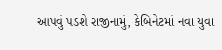આપવું પડશે રાજીનામું, કેબિનેટમાં નવા યુવા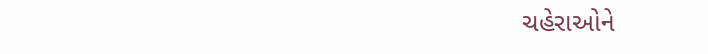ચહેરાઓને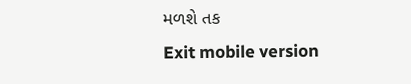મળશે તક
Exit mobile version